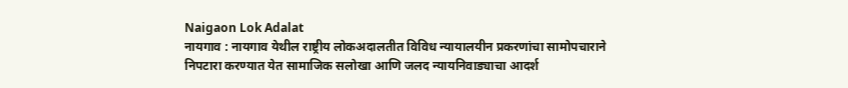Naigaon Lok Adalat
नायगाव : नायगाव येथील राष्ट्रीय लोकअदालतीत विविध न्यायालयीन प्रकरणांचा सामोपचाराने निपटारा करण्यात येत सामाजिक सलोखा आणि जलद न्यायनिवाड्याचा आदर्श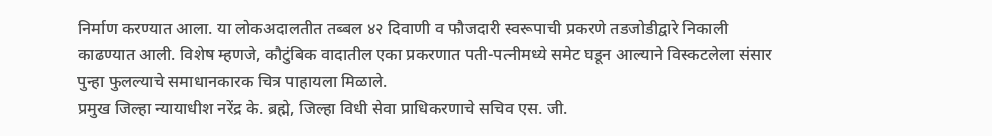निर्माण करण्यात आला. या लोकअदालतीत तब्बल ४२ दिवाणी व फौजदारी स्वरूपाची प्रकरणे तडजोडीद्वारे निकाली काढण्यात आली. विशेष म्हणजे, कौटुंबिक वादातील एका प्रकरणात पती-पत्नीमध्ये समेट घडून आल्याने विस्कटलेला संसार पुन्हा फुलल्याचे समाधानकारक चित्र पाहायला मिळाले.
प्रमुख जिल्हा न्यायाधीश नरेंद्र के. ब्रह्मे, जिल्हा विधी सेवा प्राधिकरणाचे सचिव एस. जी.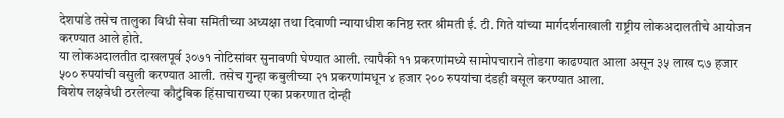देशपांडे तसेच तालुका विधी सेवा समितीच्या अध्यक्षा तथा दिवाणी न्यायाधीश कनिष्ठ स्तर श्रीमती ई. टी. गिते यांच्या मार्गदर्शनाखाली राष्ट्रीय लोकअदालतीचे आयोजन करण्यात आले होते.
या लोकअदालतीत दाखलपूर्व ३०७१ नोटिसांवर सुनावणी घेण्यात आली. त्यापैकी ११ प्रकरणांमध्ये सामोपचाराने तोडगा काढण्यात आला असून ३५ लाख ८७ हजार ५०० रुपयांची वसुली करण्यात आली. तसेच गुन्हा कबुलीच्या २१ प्रकरणांमधून ४ हजार २०० रुपयांचा दंडही वसूल करण्यात आला.
विशेष लक्षवेधी ठरलेल्या कौटुंबिक हिंसाचाराच्या एका प्रकरणात दोन्ही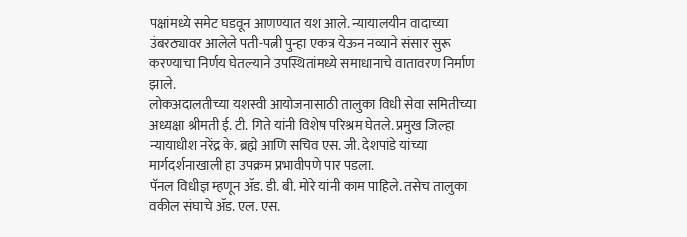पक्षांमध्ये समेट घडवून आणण्यात यश आले. न्यायालयीन वादाच्या उंबरठ्यावर आलेले पती-पत्नी पुन्हा एकत्र येऊन नव्याने संसार सुरू करण्याचा निर्णय घेतल्याने उपस्थितांमध्ये समाधानाचे वातावरण निर्माण झाले.
लोकअदालतीच्या यशस्वी आयोजनासाठी तालुका विधी सेवा समितीच्या अध्यक्षा श्रीमती ई. टी. गिते यांनी विशेष परिश्रम घेतले. प्रमुख जिल्हा न्यायाधीश नरेंद्र के. ब्रह्मे आणि सचिव एस. जी. देशपांडे यांच्या मार्गदर्शनाखाली हा उपक्रम प्रभावीपणे पार पडला.
पॅनल विधीज्ञ म्हणून ॲड. डी. बी. मोरे यांनी काम पाहिले. तसेच तालुका वकील संघाचे ॲड. एल. एस.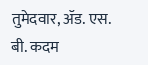तुमेदवार, ॲड. एस. बी. कदम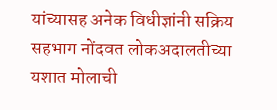यांच्यासह अनेक विधीज्ञांनी सक्रिय सहभाग नोंदवत लोकअदालतीच्या यशात मोलाची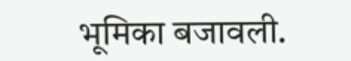भूमिका बजावली.